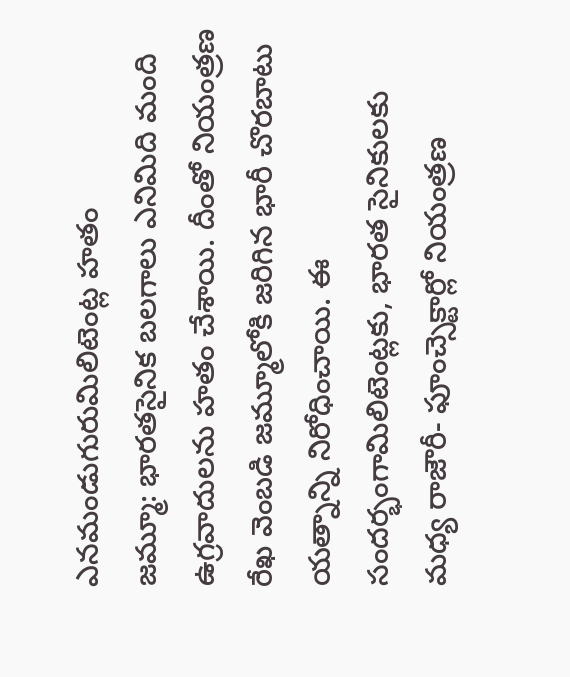ఎనమండుగురుమిలిటెంట్ల హతం
జమ్మూ: భారతసైనిక బలగాలు ఎనిమిది మంది ఉగ్రవాదులను హతం చేశాయి. దీంతో నియంత్రణ రేఖ వెంబడి జమ్మూలోకి జరిగిన భారీ చొరబాటు యత్నాన్ని నిరోధించాయి. ఈ సందర్భంగామిలిటెంట్లకు, భారత సైనికులకు మధ్య రాజౌరీ- ఫూంచ్సెక్టార్లో నియంత్రణ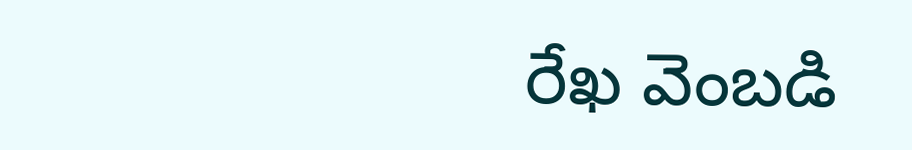రేఖ వెంబడి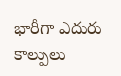భారీగా ఎదురు కాల్పులు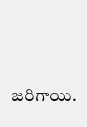జరిగాయి.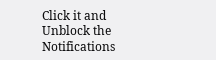Click it and Unblock the Notifications